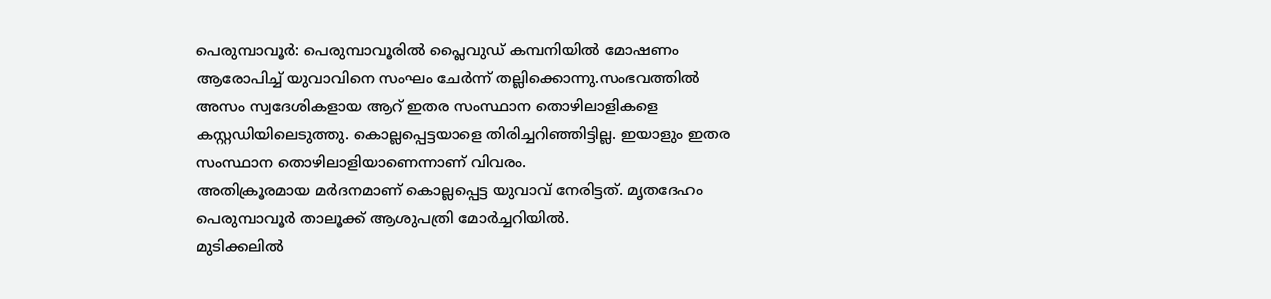പെരുമ്പാവൂർ: പെരുമ്പാവൂരിൽ പ്ലൈവുഡ് കമ്പനിയിൽ മോഷണം ആരോപിച്ച് യുവാവിനെ സംഘം ചേർന്ന് തല്ലിക്കൊന്നു.സംഭവത്തിൽ അസം സ്വദേശികളായ ആറ് ഇതര സംസ്ഥാന തൊഴിലാളികളെ കസ്റ്റഡിയിലെടുത്തു. കൊല്ലപ്പെട്ടയാളെ തിരിച്ചറിഞ്ഞിട്ടില്ല. ഇയാളും ഇതര സംസ്ഥാന തൊഴിലാളിയാണെന്നാണ് വിവരം.
അതിക്രൂരമായ മർദനമാണ് കൊല്ലപ്പെട്ട യുവാവ് നേരിട്ടത്. മൃതദേഹം പെരുമ്പാവൂർ താലൂക്ക് ആശുപത്രി മോർച്ചറിയിൽ.
മുടിക്കലിൽ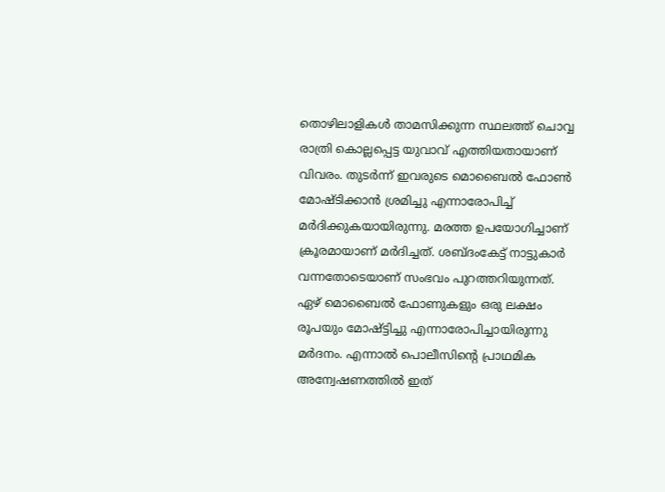തൊഴിലാളികൾ താമസിക്കുന്ന സ്ഥലത്ത് ചൊവ്വ രാത്രി കൊല്ലപ്പെട്ട യുവാവ് എത്തിയതായാണ് വിവരം. തുടർന്ന് ഇവരുടെ മൊബൈൽ ഫോൺ മോഷ്ടിക്കാൻ ശ്രമിച്ചു എന്നാരോപിച്ച് മർദിക്കുകയായിരുന്നു. മരത്ത ഉപയോഗിച്ചാണ് ക്രൂരമായാണ് മർദിച്ചത്. ശബ്ദംകേട്ട് നാട്ടുകാർ വന്നതോടെയാണ് സംഭവം പുറത്തറിയുന്നത്.
ഏഴ് മൊബൈൽ ഫോണുകളും ഒരു ലക്ഷം രൂപയും മോഷ്ട്ടിച്ചു എന്നാരോപിച്ചായിരുന്നു മർദനം. എന്നാൽ പൊലീസിൻ്റെ പ്രാഥമിക അന്വേഷണത്തിൽ ഇത്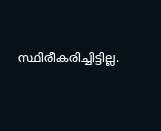സ്ഥിരീകരിച്ചിട്ടില്ല.